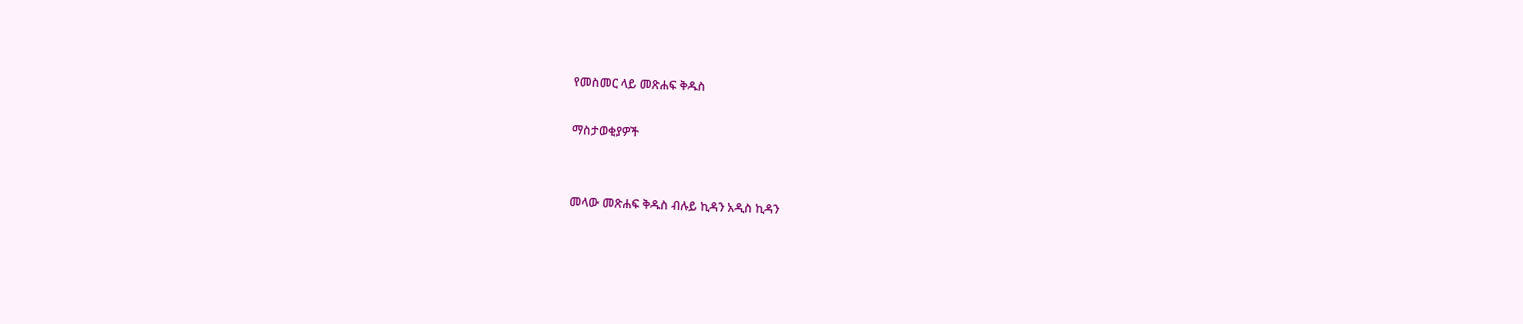የመስመር ላይ መጽሐፍ ቅዱስ

ማስታወቂያዎች


መላው መጽሐፍ ቅዱስ ብሉይ ኪዳን አዲስ ኪዳን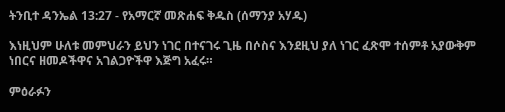ትንቢተ ዳንኤል 13:27 - የአማርኛ መጽሐፍ ቅዱስ (ሰማንያ አሃዱ)

እነዚህም ሁለቱ መምህራን ይህን ነገር በተናገሩ ጊዜ በሶስና እንደዚህ ያለ ነገር ፈጽሞ ተሰምቶ አያውቅም ነበርና ዘመዶችዋና አገልጋዮችዋ እጅግ አፈሩ።

ምዕራፉን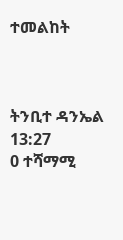ተመልከት



ትንቢተ ዳንኤል 13:27
0 ተሻማሚ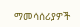ማመሳሰሪያዎች